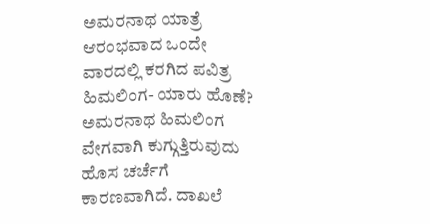ಅಮರನಾಥ ಯಾತ್ರೆ ಆರಂಭವಾದ ಒಂದೇ ವಾರದಲ್ಲಿ ಕರಗಿದ ಪವಿತ್ರ ಹಿಮಲಿಂಗ- ಯಾರು ಹೊಣೆ?
ಅಮರನಾಥ ಹಿಮಲಿಂಗ ವೇಗವಾಗಿ ಕುಗ್ಗುತ್ತಿರುವುದು ಹೊಸ ಚರ್ಚೆಗೆ ಕಾರಣವಾಗಿದೆ. ದಾಖಲೆ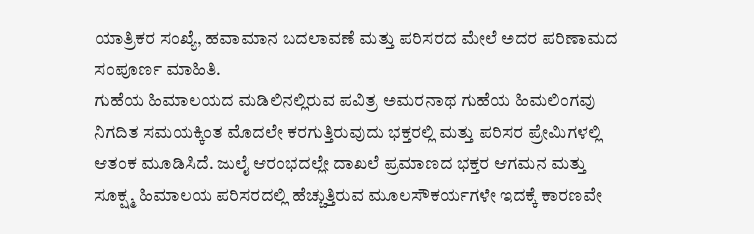ಯಾತ್ರಿಕರ ಸಂಖ್ಯೆ, ಹವಾಮಾನ ಬದಲಾವಣೆ ಮತ್ತು ಪರಿಸರದ ಮೇಲೆ ಅದರ ಪರಿಣಾಮದ ಸಂಪೂರ್ಣ ಮಾಹಿತಿ.
ಗುಹೆಯ ಹಿಮಾಲಯದ ಮಡಿಲಿನಲ್ಲಿರುವ ಪವಿತ್ರ ಅಮರನಾಥ ಗುಹೆಯ ಹಿಮಲಿಂಗವು ನಿಗದಿತ ಸಮಯಕ್ಕಿಂತ ಮೊದಲೇ ಕರಗುತ್ತಿರುವುದು ಭಕ್ತರಲ್ಲಿ ಮತ್ತು ಪರಿಸರ ಪ್ರೇಮಿಗಳಲ್ಲಿ ಆತಂಕ ಮೂಡಿಸಿದೆ. ಜುಲೈ ಆರಂಭದಲ್ಲೇ ದಾಖಲೆ ಪ್ರಮಾಣದ ಭಕ್ತರ ಆಗಮನ ಮತ್ತು ಸೂಕ್ಷ್ಮ ಹಿಮಾಲಯ ಪರಿಸರದಲ್ಲಿ ಹೆಚ್ಚುತ್ತಿರುವ ಮೂಲಸೌಕರ್ಯಗಳೇ ಇದಕ್ಕೆ ಕಾರಣವೇ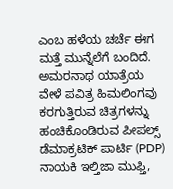ಎಂಬ ಹಳೆಯ ಚರ್ಚೆ ಈಗ ಮತ್ತೆ ಮುನ್ನೆಲೆಗೆ ಬಂದಿದೆ.
ಅಮರನಾಥ ಯಾತ್ರೆಯ ವೇಳೆ ಪವಿತ್ರ ಹಿಮಲಿಂಗವು ಕರಗುತ್ತಿರುವ ಚಿತ್ರಗಳನ್ನು ಹಂಚಿಕೊಂಡಿರುವ ಪೀಪಲ್ಸ್ ಡೆಮಾಕ್ರಟಿಕ್ ಪಾರ್ಟಿ (PDP) ನಾಯಕಿ ಇಲ್ತಿಜಾ ಮುಫ್ತಿ,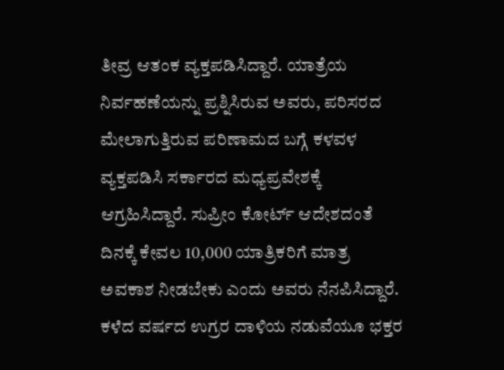ತೀವ್ರ ಆತಂಕ ವ್ಯಕ್ತಪಡಿಸಿದ್ದಾರೆ. ಯಾತ್ರೆಯ ನಿರ್ವಹಣೆಯನ್ನು ಪ್ರಶ್ನಿಸಿರುವ ಅವರು, ಪರಿಸರದ ಮೇಲಾಗುತ್ತಿರುವ ಪರಿಣಾಮದ ಬಗ್ಗೆ ಕಳವಳ ವ್ಯಕ್ತಪಡಿಸಿ ಸರ್ಕಾರದ ಮಧ್ಯಪ್ರವೇಶಕ್ಕೆ ಆಗ್ರಹಿಸಿದ್ದಾರೆ. ಸುಪ್ರೀಂ ಕೋರ್ಟ್ ಆದೇಶದಂತೆ ದಿನಕ್ಕೆ ಕೇವಲ 10,000 ಯಾತ್ರಿಕರಿಗೆ ಮಾತ್ರ ಅವಕಾಶ ನೀಡಬೇಕು ಎಂದು ಅವರು ನೆನಪಿಸಿದ್ದಾರೆ. ಕಳೆದ ವರ್ಷದ ಉಗ್ರರ ದಾಳಿಯ ನಡುವೆಯೂ ಭಕ್ತರ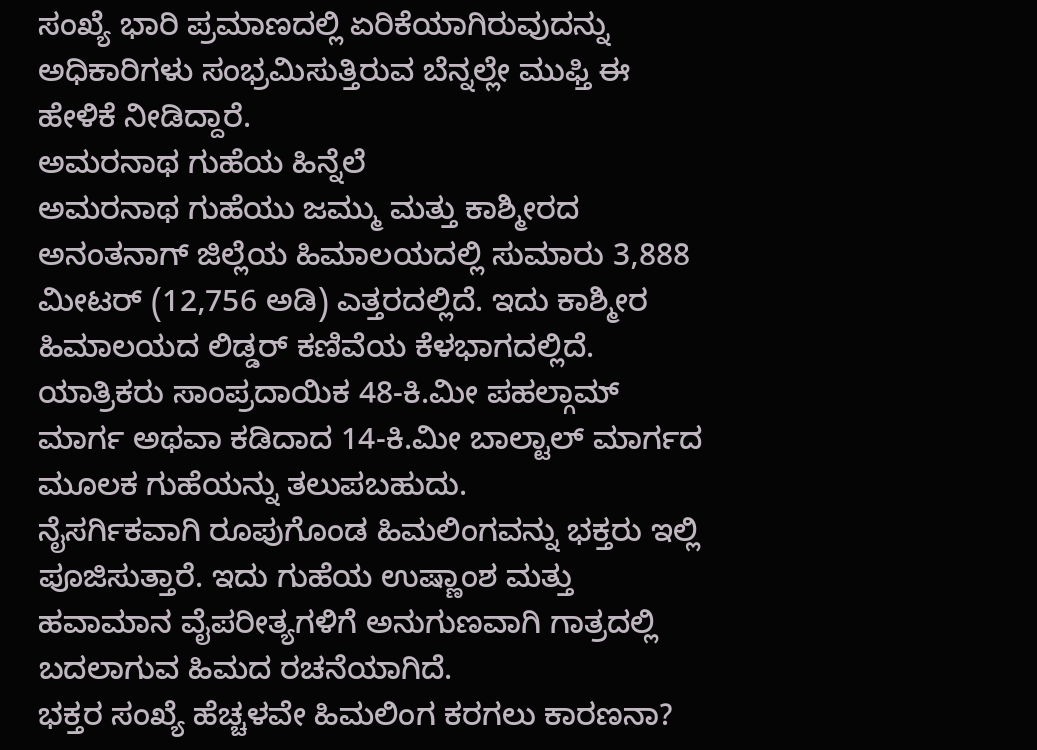ಸಂಖ್ಯೆ ಭಾರಿ ಪ್ರಮಾಣದಲ್ಲಿ ಏರಿಕೆಯಾಗಿರುವುದನ್ನು ಅಧಿಕಾರಿಗಳು ಸಂಭ್ರಮಿಸುತ್ತಿರುವ ಬೆನ್ನಲ್ಲೇ ಮುಫ್ತಿ ಈ ಹೇಳಿಕೆ ನೀಡಿದ್ದಾರೆ.
ಅಮರನಾಥ ಗುಹೆಯ ಹಿನ್ನೆಲೆ
ಅಮರನಾಥ ಗುಹೆಯು ಜಮ್ಮು ಮತ್ತು ಕಾಶ್ಮೀರದ ಅನಂತನಾಗ್ ಜಿಲ್ಲೆಯ ಹಿಮಾಲಯದಲ್ಲಿ ಸುಮಾರು 3,888 ಮೀಟರ್ (12,756 ಅಡಿ) ಎತ್ತರದಲ್ಲಿದೆ. ಇದು ಕಾಶ್ಮೀರ ಹಿಮಾಲಯದ ಲಿಡ್ಡರ್ ಕಣಿವೆಯ ಕೆಳಭಾಗದಲ್ಲಿದೆ. ಯಾತ್ರಿಕರು ಸಾಂಪ್ರದಾಯಿಕ 48-ಕಿ.ಮೀ ಪಹಲ್ಗಾಮ್ ಮಾರ್ಗ ಅಥವಾ ಕಡಿದಾದ 14-ಕಿ.ಮೀ ಬಾಲ್ಟಾಲ್ ಮಾರ್ಗದ ಮೂಲಕ ಗುಹೆಯನ್ನು ತಲುಪಬಹುದು.
ನೈಸರ್ಗಿಕವಾಗಿ ರೂಪುಗೊಂಡ ಹಿಮಲಿಂಗವನ್ನು ಭಕ್ತರು ಇಲ್ಲಿ ಪೂಜಿಸುತ್ತಾರೆ. ಇದು ಗುಹೆಯ ಉಷ್ಣಾಂಶ ಮತ್ತು ಹವಾಮಾನ ವೈಪರೀತ್ಯಗಳಿಗೆ ಅನುಗುಣವಾಗಿ ಗಾತ್ರದಲ್ಲಿ ಬದಲಾಗುವ ಹಿಮದ ರಚನೆಯಾಗಿದೆ.
ಭಕ್ತರ ಸಂಖ್ಯೆ ಹೆಚ್ಚಳವೇ ಹಿಮಲಿಂಗ ಕರಗಲು ಕಾರಣನಾ?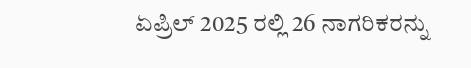ಏಪ್ರಿಲ್ 2025 ರಲ್ಲಿ 26 ನಾಗರಿಕರನ್ನು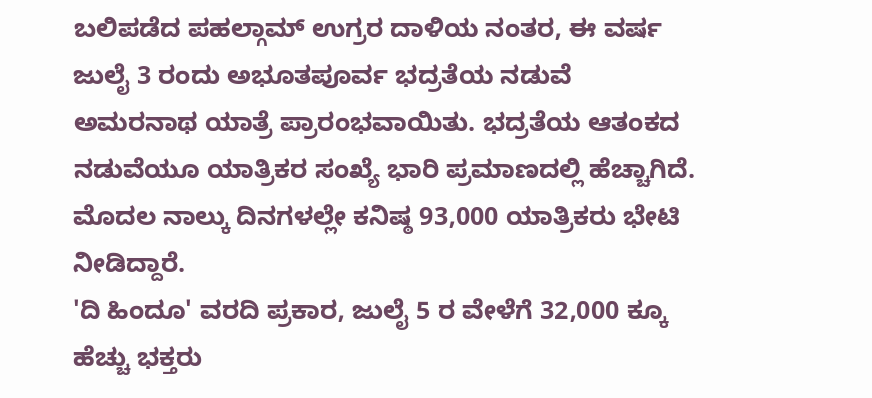ಬಲಿಪಡೆದ ಪಹಲ್ಗಾಮ್ ಉಗ್ರರ ದಾಳಿಯ ನಂತರ, ಈ ವರ್ಷ ಜುಲೈ 3 ರಂದು ಅಭೂತಪೂರ್ವ ಭದ್ರತೆಯ ನಡುವೆ ಅಮರನಾಥ ಯಾತ್ರೆ ಪ್ರಾರಂಭವಾಯಿತು. ಭದ್ರತೆಯ ಆತಂಕದ ನಡುವೆಯೂ ಯಾತ್ರಿಕರ ಸಂಖ್ಯೆ ಭಾರಿ ಪ್ರಮಾಣದಲ್ಲಿ ಹೆಚ್ಚಾಗಿದೆ. ಮೊದಲ ನಾಲ್ಕು ದಿನಗಳಲ್ಲೇ ಕನಿಷ್ಠ 93,000 ಯಾತ್ರಿಕರು ಭೇಟಿ ನೀಡಿದ್ದಾರೆ.
'ದಿ ಹಿಂದೂ' ವರದಿ ಪ್ರಕಾರ, ಜುಲೈ 5 ರ ವೇಳೆಗೆ 32,000 ಕ್ಕೂ ಹೆಚ್ಚು ಭಕ್ತರು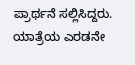ಪ್ರಾರ್ಥನೆ ಸಲ್ಲಿಸಿದ್ದರು. ಯಾತ್ರೆಯ ಎರಡನೇ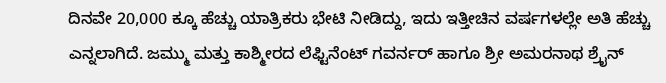ದಿನವೇ 20,000 ಕ್ಕೂ ಹೆಚ್ಚು ಯಾತ್ರಿಕರು ಭೇಟಿ ನೀಡಿದ್ದು, ಇದು ಇತ್ತೀಚಿನ ವರ್ಷಗಳಲ್ಲೇ ಅತಿ ಹೆಚ್ಚು ಎನ್ನಲಾಗಿದೆ. ಜಮ್ಮು ಮತ್ತು ಕಾಶ್ಮೀರದ ಲೆಫ್ಟಿನೆಂಟ್ ಗವರ್ನರ್ ಹಾಗೂ ಶ್ರೀ ಅಮರನಾಥ ಶ್ರೈನ್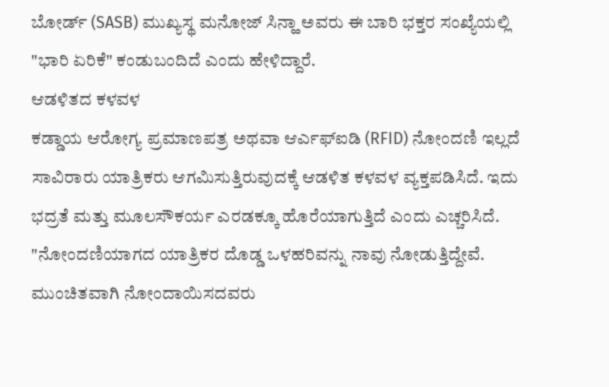ಬೋರ್ಡ್ (SASB) ಮುಖ್ಯಸ್ಥ ಮನೋಜ್ ಸಿನ್ಹಾ ಅವರು ಈ ಬಾರಿ ಭಕ್ತರ ಸಂಖ್ಯೆಯಲ್ಲಿ "ಭಾರಿ ಏರಿಕೆ" ಕಂಡುಬಂದಿದೆ ಎಂದು ಹೇಳಿದ್ದಾರೆ.
ಆಡಳಿತದ ಕಳವಳ
ಕಡ್ಡಾಯ ಆರೋಗ್ಯ ಪ್ರಮಾಣಪತ್ರ ಅಥವಾ ಆರ್ಎಫ್ಐಡಿ (RFID) ನೋಂದಣಿ ಇಲ್ಲದೆ ಸಾವಿರಾರು ಯಾತ್ರಿಕರು ಆಗಮಿಸುತ್ತಿರುವುದಕ್ಕೆ ಆಡಳಿತ ಕಳವಳ ವ್ಯಕ್ತಪಡಿಸಿದೆ. ಇದು ಭದ್ರತೆ ಮತ್ತು ಮೂಲಸೌಕರ್ಯ ಎರಡಕ್ಕೂ ಹೊರೆಯಾಗುತ್ತಿದೆ ಎಂದು ಎಚ್ಚರಿಸಿದೆ.
"ನೋಂದಣಿಯಾಗದ ಯಾತ್ರಿಕರ ದೊಡ್ಡ ಒಳಹರಿವನ್ನು ನಾವು ನೋಡುತ್ತಿದ್ದೇವೆ. ಮುಂಚಿತವಾಗಿ ನೋಂದಾಯಿಸದವರು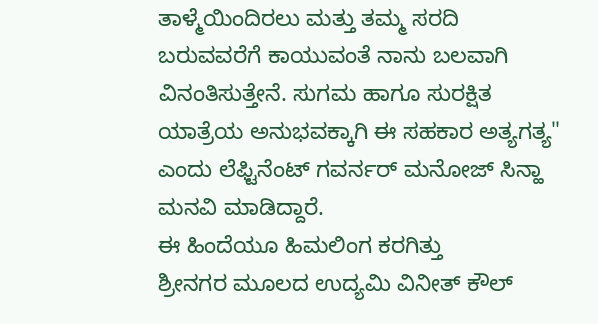ತಾಳ್ಮೆಯಿಂದಿರಲು ಮತ್ತು ತಮ್ಮ ಸರದಿ ಬರುವವರೆಗೆ ಕಾಯುವಂತೆ ನಾನು ಬಲವಾಗಿ ವಿನಂತಿಸುತ್ತೇನೆ. ಸುಗಮ ಹಾಗೂ ಸುರಕ್ಷಿತ ಯಾತ್ರೆಯ ಅನುಭವಕ್ಕಾಗಿ ಈ ಸಹಕಾರ ಅತ್ಯಗತ್ಯ" ಎಂದು ಲೆಫ್ಟಿನೆಂಟ್ ಗವರ್ನರ್ ಮನೋಜ್ ಸಿನ್ಹಾ ಮನವಿ ಮಾಡಿದ್ದಾರೆ.
ಈ ಹಿಂದೆಯೂ ಹಿಮಲಿಂಗ ಕರಗಿತ್ತು
ಶ್ರೀನಗರ ಮೂಲದ ಉದ್ಯಮಿ ವಿನೀತ್ ಕೌಲ್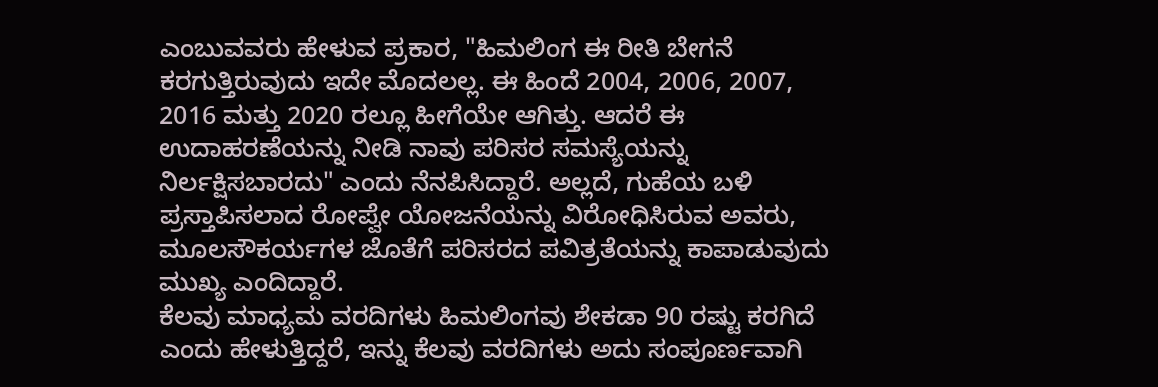ಎಂಬುವವರು ಹೇಳುವ ಪ್ರಕಾರ, "ಹಿಮಲಿಂಗ ಈ ರೀತಿ ಬೇಗನೆ ಕರಗುತ್ತಿರುವುದು ಇದೇ ಮೊದಲಲ್ಲ. ಈ ಹಿಂದೆ 2004, 2006, 2007, 2016 ಮತ್ತು 2020 ರಲ್ಲೂ ಹೀಗೆಯೇ ಆಗಿತ್ತು. ಆದರೆ ಈ ಉದಾಹರಣೆಯನ್ನು ನೀಡಿ ನಾವು ಪರಿಸರ ಸಮಸ್ಯೆಯನ್ನು ನಿರ್ಲಕ್ಷಿಸಬಾರದು" ಎಂದು ನೆನಪಿಸಿದ್ದಾರೆ. ಅಲ್ಲದೆ, ಗುಹೆಯ ಬಳಿ ಪ್ರಸ್ತಾಪಿಸಲಾದ ರೋಪ್ವೇ ಯೋಜನೆಯನ್ನು ವಿರೋಧಿಸಿರುವ ಅವರು, ಮೂಲಸೌಕರ್ಯಗಳ ಜೊತೆಗೆ ಪರಿಸರದ ಪವಿತ್ರತೆಯನ್ನು ಕಾಪಾಡುವುದು ಮುಖ್ಯ ಎಂದಿದ್ದಾರೆ.
ಕೆಲವು ಮಾಧ್ಯಮ ವರದಿಗಳು ಹಿಮಲಿಂಗವು ಶೇಕಡಾ 90 ರಷ್ಟು ಕರಗಿದೆ ಎಂದು ಹೇಳುತ್ತಿದ್ದರೆ, ಇನ್ನು ಕೆಲವು ವರದಿಗಳು ಅದು ಸಂಪೂರ್ಣವಾಗಿ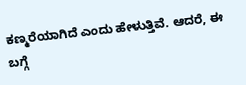ಕಣ್ಮರೆಯಾಗಿದೆ ಎಂದು ಹೇಳುತ್ತಿವೆ. ಆದರೆ, ಈ ಬಗ್ಗೆ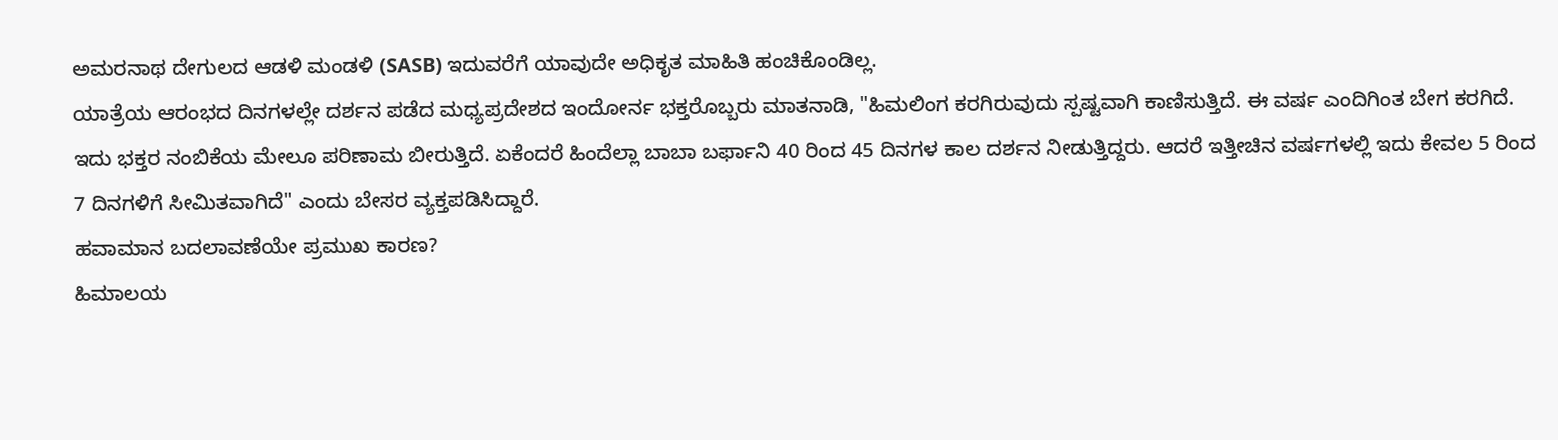ಅಮರನಾಥ ದೇಗುಲದ ಆಡಳಿ ಮಂಡಳಿ (SASB) ಇದುವರೆಗೆ ಯಾವುದೇ ಅಧಿಕೃತ ಮಾಹಿತಿ ಹಂಚಿಕೊಂಡಿಲ್ಲ.
ಯಾತ್ರೆಯ ಆರಂಭದ ದಿನಗಳಲ್ಲೇ ದರ್ಶನ ಪಡೆದ ಮಧ್ಯಪ್ರದೇಶದ ಇಂದೋರ್ನ ಭಕ್ತರೊಬ್ಬರು ಮಾತನಾಡಿ, "ಹಿಮಲಿಂಗ ಕರಗಿರುವುದು ಸ್ಪಷ್ಟವಾಗಿ ಕಾಣಿಸುತ್ತಿದೆ. ಈ ವರ್ಷ ಎಂದಿಗಿಂತ ಬೇಗ ಕರಗಿದೆ. ಇದು ಭಕ್ತರ ನಂಬಿಕೆಯ ಮೇಲೂ ಪರಿಣಾಮ ಬೀರುತ್ತಿದೆ. ಏಕೆಂದರೆ ಹಿಂದೆಲ್ಲಾ ಬಾಬಾ ಬರ್ಫಾನಿ 40 ರಿಂದ 45 ದಿನಗಳ ಕಾಲ ದರ್ಶನ ನೀಡುತ್ತಿದ್ದರು. ಆದರೆ ಇತ್ತೀಚಿನ ವರ್ಷಗಳಲ್ಲಿ ಇದು ಕೇವಲ 5 ರಿಂದ 7 ದಿನಗಳಿಗೆ ಸೀಮಿತವಾಗಿದೆ" ಎಂದು ಬೇಸರ ವ್ಯಕ್ತಪಡಿಸಿದ್ದಾರೆ.
ಹವಾಮಾನ ಬದಲಾವಣೆಯೇ ಪ್ರಮುಖ ಕಾರಣ?
ಹಿಮಾಲಯ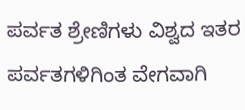ಪರ್ವತ ಶ್ರೇಣಿಗಳು ವಿಶ್ವದ ಇತರ ಪರ್ವತಗಳಿಗಿಂತ ವೇಗವಾಗಿ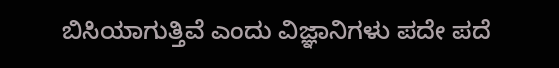ಬಿಸಿಯಾಗುತ್ತಿವೆ ಎಂದು ವಿಜ್ಞಾನಿಗಳು ಪದೇ ಪದೆ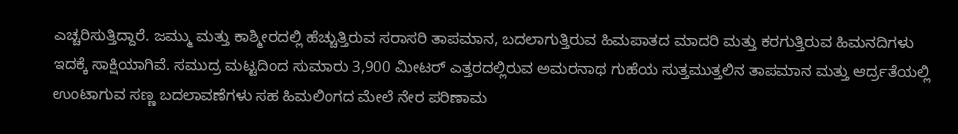ಎಚ್ಚರಿಸುತ್ತಿದ್ದಾರೆ. ಜಮ್ಮು ಮತ್ತು ಕಾಶ್ಮೀರದಲ್ಲಿ ಹೆಚ್ಚುತ್ತಿರುವ ಸರಾಸರಿ ತಾಪಮಾನ, ಬದಲಾಗುತ್ತಿರುವ ಹಿಮಪಾತದ ಮಾದರಿ ಮತ್ತು ಕರಗುತ್ತಿರುವ ಹಿಮನದಿಗಳು ಇದಕ್ಕೆ ಸಾಕ್ಷಿಯಾಗಿವೆ. ಸಮುದ್ರ ಮಟ್ಟದಿಂದ ಸುಮಾರು 3,900 ಮೀಟರ್ ಎತ್ತರದಲ್ಲಿರುವ ಅಮರನಾಥ ಗುಹೆಯ ಸುತ್ತಮುತ್ತಲಿನ ತಾಪಮಾನ ಮತ್ತು ಆರ್ದ್ರತೆಯಲ್ಲಿ ಉಂಟಾಗುವ ಸಣ್ಣ ಬದಲಾವಣೆಗಳು ಸಹ ಹಿಮಲಿಂಗದ ಮೇಲೆ ನೇರ ಪರಿಣಾಮ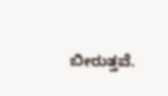ಬೀರುತ್ತವೆ.